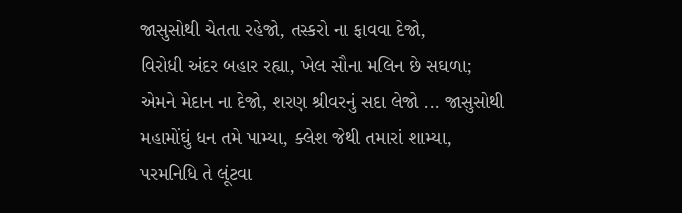જાસુસોથી ચેતતા રહેજો, તસ્કરો ના ફાવવા દેજો,
વિરોધી અંદર બહાર રહ્યા, ખેલ સૌના મલિન છે સઘળા;
એમને મેદાન ના દેજો, શરણ શ્રીવરનું સદા લેજો ... જાસુસોથી
મહામોંઘું ધન તમે પામ્યા, ક્લેશ જેથી તમારાં શામ્યા,
પરમનિધિ તે લૂંટવા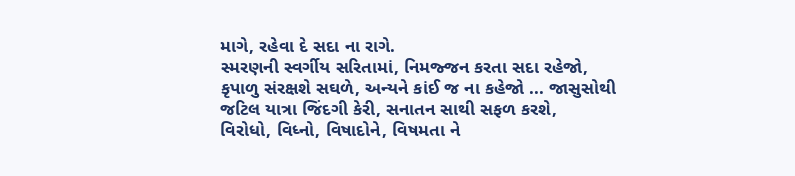માગે, રહેવા દે સદા ના રાગે.
સ્મરણની સ્વર્ગીય સરિતામાં, નિમજ્જન કરતા સદા રહેજો,
કૃપાળુ સંરક્ષશે સઘળે, અન્યને કાંઈ જ ના કહેજો ... જાસુસોથી
જટિલ યાત્રા જિંદગી કેરી, સનાતન સાથી સફળ કરશે,
વિરોધો, વિધ્નો, વિષાદોને, વિષમતા ને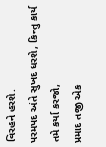વિરહને હરશે.
પરમપદ અંતે સુખદ ધરશે, કિન્તુ કાર્ય તમે કર્યા કરજો,
પ્રમાદ તજી એક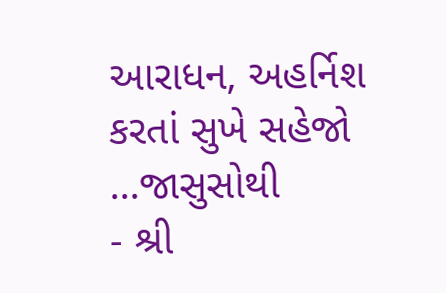આરાધન, અહર્નિશ કરતાં સુખે સહેજો ...જાસુસોથી
- શ્રી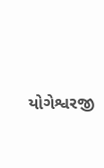યોગેશ્વરજી